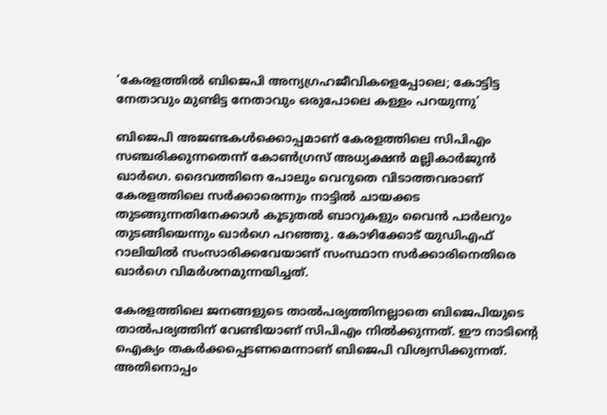‘കേരളത്തില്‍ ബിജെപി അന്യഗ്രഹജീവികളെപ്പോലെ; കോട്ടിട്ട നേതാവും മുണ്ടിട്ട നേതാവും ഒരുപോലെ കള്ളം പറയുന്നു’

ബിജെപി അജണ്ടകള്‍ക്കൊപ്പമാണ് കേരളത്തിലെ സിപിഎം സഞ്ചരിക്കുന്നതെന്ന് കോണ്‍ഗ്രസ് അധ്യക്ഷന്‍ മല്ലികാര്‍ജുന്‍ ഖാര്‍ഗെ. ദൈവത്തിനെ പോലും വെറുതെ വിടാത്തവരാണ് കേരളത്തിലെ സര്‍ക്കാരെന്നും നാട്ടില്‍ ചായക്കട തുടങ്ങുന്നതിനേക്കാള്‍ കൂടുതല്‍ ബാറുകളും വൈന്‍ പാര്‍ലറും തുടങ്ങിയെന്നും ഖാര്‍ഗെ പറഞ്ഞു. കോഴിക്കോട് യുഡിഎഫ് റാലിയില്‍ സംസാരിക്കവേയാണ് സംസ്ഥാന സര്‍ക്കാരിനെതിരെ ഖാര്‍ഗെ വിമര്‍ശനമുന്നയിച്ചത്.

കേരളത്തിലെ ജനങ്ങളുടെ താല്‍പര്യത്തിനല്ലാതെ ബിജെപിയുടെ താല്‍പര്യത്തിന് വേണ്ടിയാണ് സിപിഎം നില്‍ക്കുന്നത്. ഈ നാടിന്റെ ഐക്യം തകര്‍ക്കപ്പെടണമെന്നാണ് ബിജെപി വിശ്വസിക്കുന്നത്. അതിനൊപ്പം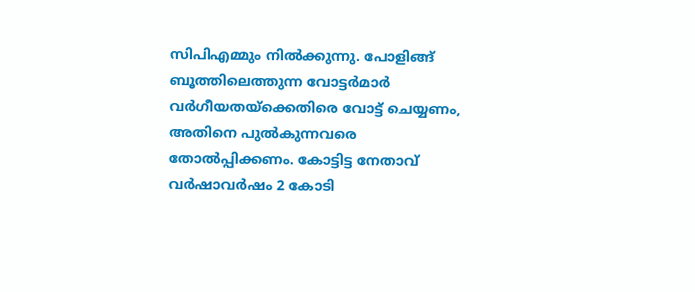സിപിഎമ്മും നില്‍ക്കുന്നു. പോളിങ്ങ് ബൂത്തിലെത്തുന്ന വോട്ടര്‍മാര്‍ വര്‍ഗീയതയ്ക്കെതിരെ വോട്ട് ചെയ്യണം, അതിനെ പുല്‍കുന്നവരെ തോല്‍പ്പിക്കണം. കോട്ടിട്ട നേതാവ് വര്‍ഷാവര്‍ഷം 2 കോടി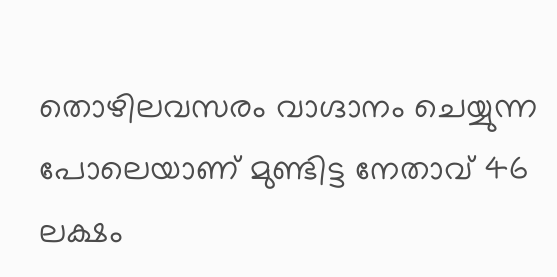തൊഴിലവസരം വാഗ്ദാനം ചെയ്യുന്ന പോലെയാണ് മുണ്ടിട്ട നേതാവ് 46 ലക്ഷം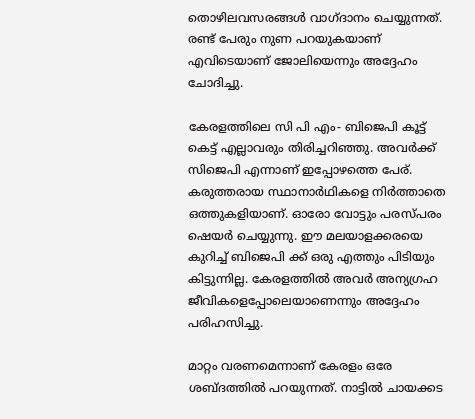തൊഴിലവസരങ്ങള്‍ വാഗ്ദാനം ചെയ്യുന്നത്. രണ്ട് പേരും നുണ പറയുകയാണ് എവിടെയാണ് ജോലിയെന്നും അദ്ദേഹം ചോദിച്ചു.

കേരളത്തിലെ സി പി എം- ബിജെപി കൂട്ട് കെട്ട് എല്ലാവരും തിരിച്ചറിഞ്ഞു. അവര്‍ക്ക് സിജെപി എന്നാണ് ഇപ്പോഴത്തെ പേര്. കരുത്തരായ സ്ഥാനാര്‍ഥികളെ നിര്‍ത്താതെ ഒത്തുകളിയാണ്. ഓരോ വോട്ടും പരസ്പരം ഷെയര്‍ ചെയ്യുന്നു. ഈ മലയാളക്കരയെ കുറിച്ച് ബിജെപി ക്ക് ഒരു എത്തും പിടിയും കിട്ടുന്നില്ല. കേരളത്തില്‍ അവര്‍ അന്യഗ്രഹ ജീവികളെപ്പോലെയാണെന്നും അദ്ദേഹം പരിഹസിച്ചു.

മാറ്റം വരണമെന്നാണ് കേരളം ഒരേ ശബ്ദത്തില്‍ പറയുന്നത്. നാട്ടില്‍ ചായക്കട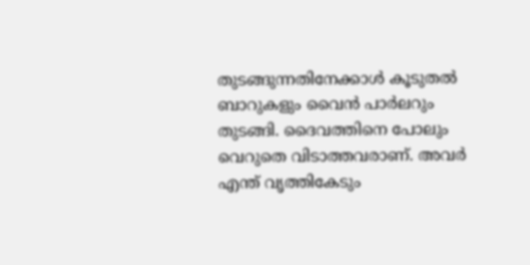തുടങ്ങുന്നതിനേക്കാള്‍ കൂടുതല്‍ ബാറുകളും വൈന്‍ പാര്‍ലറും തുടങ്ങി. ദൈവത്തിനെ പോലും വെറുതെ വിടാത്തവരാണ്. അവര്‍ എന്ത് വൃത്തികേടും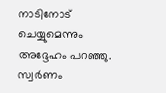നാടിനോട് ചെയ്യുമെന്നും അദ്ദേഹം പറഞ്ഞു. സ്വര്‍ണം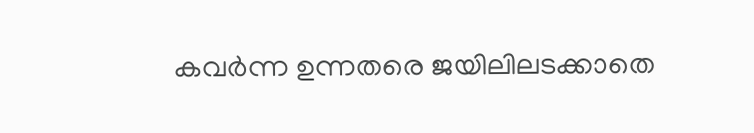കവര്‍ന്ന ഉന്നതരെ ജയിലിലടക്കാതെ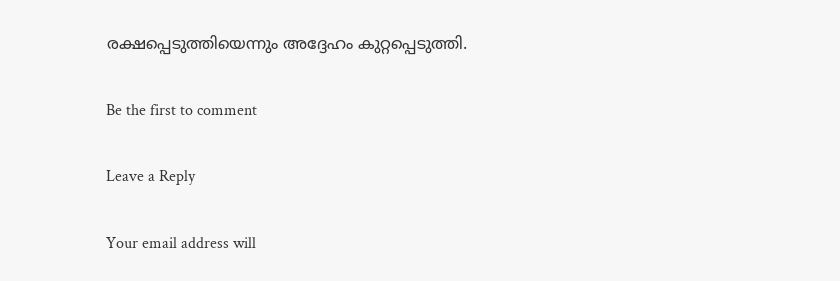രക്ഷപ്പെടുത്തിയെന്നും അദ്ദേഹം കുറ്റപ്പെടുത്തി.

Be the first to comment

Leave a Reply

Your email address will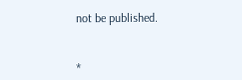not be published.


*